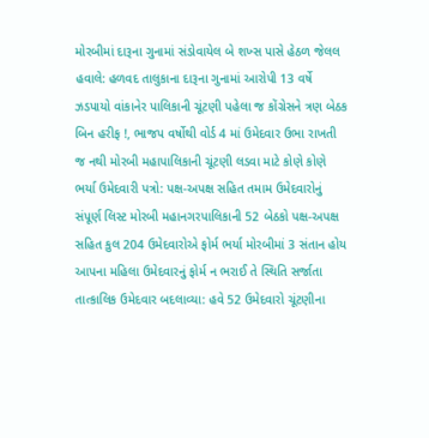મોરબીમાં દારૂના ગુનામાં સંડોવાયેલ બે શખ્સ પાસે હેઠળ જેલલ હવાલે: હળવદ તાલુકાના દારૂના ગુનામાં આરોપી 13 વર્ષે ઝડપાયો વાંકાનેર પાલિકાની ચૂંટણી પહેલા જ કોંગ્રેસને ત્રણ બેઠક બિન હરીફ !, ભાજપ વર્ષોથી વોર્ડ 4 માં ઉમેદવાર ઉભા રાખતી જ નથી મોરબી મહાપાલિકાની ચૂંટણી લડવા માટે કોણે કોણે ભર્યા ઉમેદવારી પત્રો: પક્ષ-અપક્ષ સહિત તમામ ઉમેદવારોનું સંપૂર્ણ લિસ્ટ મોરબી મહાનગરપાલિકાની 52 બેઠકો પક્ષ-અપક્ષ સહિત કુલ 204 ઉમેદવારોએ ફોર્મ ભર્યા મોરબીમાં 3 સંતાન હોય આપના મહિલા ઉમેદવારનું ફોર્મ ન ભરાઈ તે સ્થિતિ સર્જાતા તાત્કાલિક ઉમેદવાર બદલાવ્યા: હવે 52 ઉમેદવારો ચૂંટણીના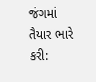જંગમાં તૈયાર ભારે કરી: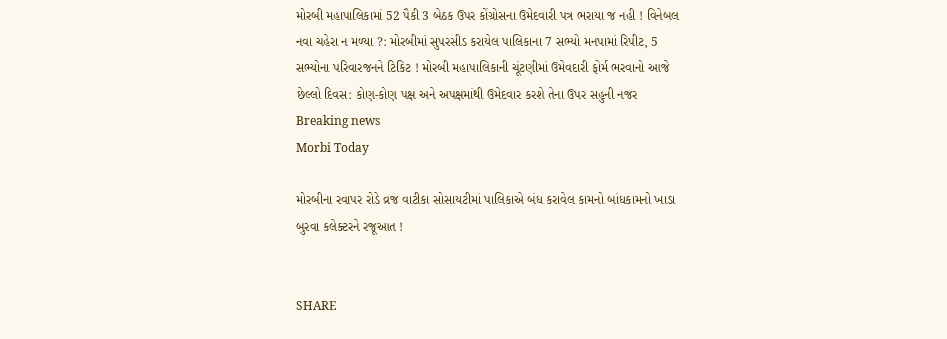મોરબી મહાપાલિકામાં 52 પૈકી 3 બેઠક ઉપર કોંગ્રોસના ઉમેદવારી પત્ર ભરાયા જ નહી ! વિનેબલ નવા ચહેરા ન મળ્યા ?: મોરબીમાં સુપરસીડ કરાયેલ પાલિકાના 7 સભ્યો મનપામાં રિપીટ, 5 સભ્યોના પરિવારજનને ટિકિટ ! મોરબી મહાપાલિકાની ચૂંટણીમાં ઉમેવદારી ફોર્મ ભરવાનો આજે છેલ્લો દિવસ: કોણ-કોણ પક્ષ અને અપક્ષમાંથી ઉમેદવાર કરશે તેના ઉપર સહુની નજર
Breaking news
Morbi Today

મોરબીના રવાપર રોડે વ્રજ વાટીકા સોસાયટીમાં પાલિકાએ બંધ કરાવેલ કામનો બાંધકામનો ખાડા બુરવા કલેક્ટરને રજૂઆત !


SHARE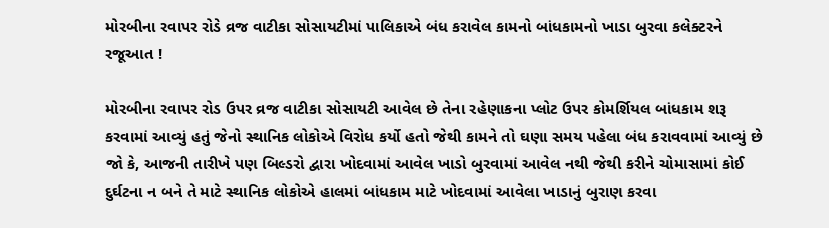મોરબીના રવાપર રોડે વ્રજ વાટીકા સોસાયટીમાં પાલિકાએ બંધ કરાવેલ કામનો બાંધકામનો ખાડા બુરવા કલેક્ટરને રજૂઆત !

મોરબીના રવાપર રોડ ઉપર વ્રજ વાટીકા સોસાયટી આવેલ છે તેના રહેણાકના પ્લોટ ઉપર કોમર્શિયલ બાંધકામ શરૂ કરવામાં આવ્યું હતું જેનો સ્થાનિક લોકોએ વિરોધ કર્યો હતો જેથી કામને તો ઘણા સમય પહેલા બંધ કરાવવામાં આવ્યું છે જો કે, આજની તારીખે પણ બિલ્ડરો દ્વારા ખોદવામાં આવેલ ખાડો બુરવામાં આવેલ નથી જેથી કરીને ચોમાસામાં કોઈ દુર્ઘટના ન બને તે માટે સ્થાનિક લોકોએ હાલમાં બાંધકામ માટે ખોદવામાં આવેલા ખાડાનું બુરાણ કરવા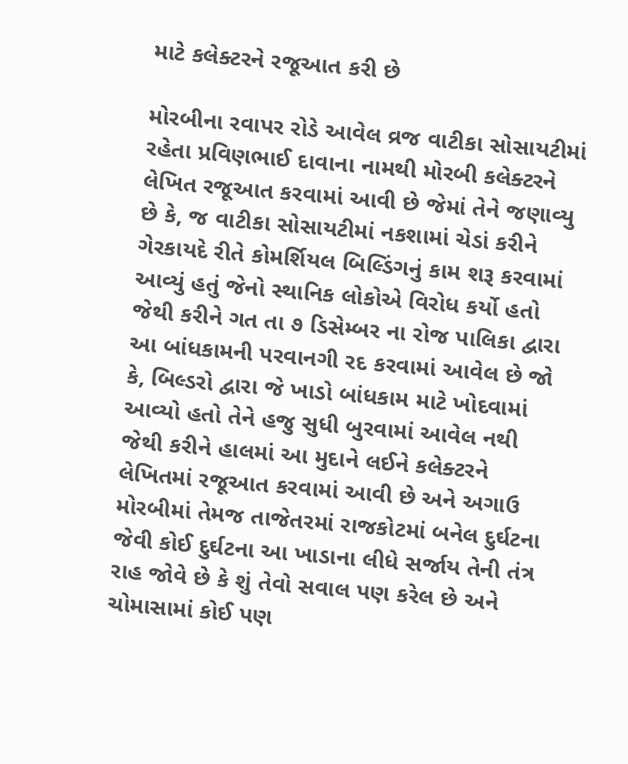માટે કલેક્ટરને રજૂઆત કરી છે

મોરબીના રવાપર રોડે આવેલ વ્રજ વાટીકા સોસાયટીમાં રહેતા પ્રવિણભાઈ દાવાના નામથી મોરબી કલેક્ટરને લેખિત રજૂઆત કરવામાં આવી છે જેમાં તેને જણાવ્યુ છે કે, જ વાટીકા સોસાયટીમાં નકશામાં ચેડાં કરીને ગેરકાયદે રીતે કોમર્શિયલ બિલ્ડિંગનું કામ શરૂ કરવામાં આવ્યું હતું જેનો સ્થાનિક લોકોએ વિરોધ કર્યો હતો જેથી કરીને ગત તા ૭ ડિસેમ્બર ના રોજ પાલિકા દ્વારા આ બાંધકામની પરવાનગી રદ કરવામાં આવેલ છે જો કે, બિલ્ડરો દ્વારા જે ખાડો બાંધકામ માટે ખોદવામાં આવ્યો હતો તેને હજુ સુધી બુરવામાં આવેલ નથી જેથી કરીને હાલમાં આ મુદાને લઈને કલેક્ટરને લેખિતમાં રજૂઆત કરવામાં આવી છે અને અગાઉ મોરબીમાં તેમજ તાજેતરમાં રાજકોટમાં બનેલ દુર્ઘટના જેવી કોઈ દુર્ઘટના આ ખાડાના લીધે સર્જાય તેની તંત્ર રાહ જોવે છે કે શું તેવો સવાલ પણ કરેલ છે અને ચોમાસામાં કોઈ પણ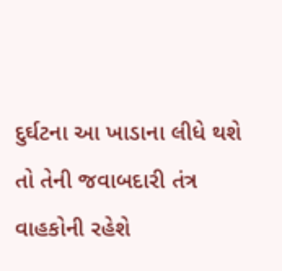દુર્ઘટના આ ખાડાના લીધે થશે તો તેની જવાબદારી તંત્ર વાહકોની રહેશે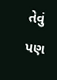તેવું પણ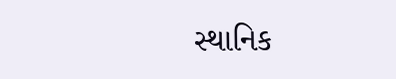સ્થાનિક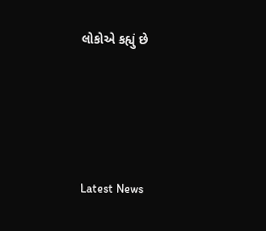લોકોએ કહ્યું છે






Latest News